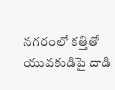నగరంలో కత్తితో యువకుడిపై దాడి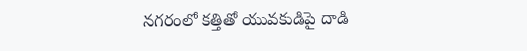నగరంలో కత్తితో యువకుడిపై దాడి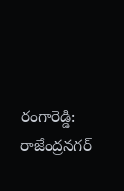రంగారెడ్డి: రాజేంద్రనగర్‌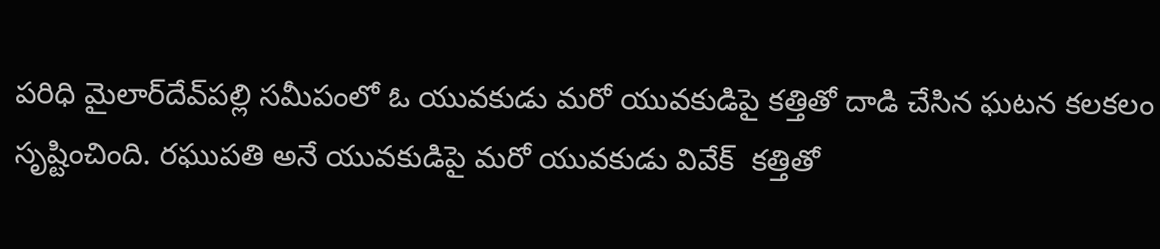పరిధి మైలార్‌దేవ్‌పల్లి సమీపంలో ఓ యువకుడు మరో యువకుడిపై కత్తితో దాడి చేసిన ఘటన కలకలం సృష్టించింది. రఘుపతి అనే యువకుడిపై మరో యువకుడు వివేక్  కత్తితో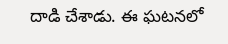దాడి చేశాడు. ఈ ఘటనలో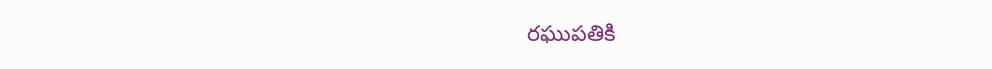రఘుపతికి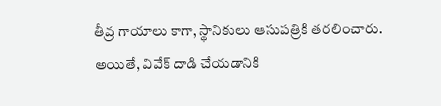తీవ్ర గాయాలు కాగా, స్థానికులు ఆసుపత్రికి తరలించారు. అయితే, వివేక్ దాడి చేయడానికి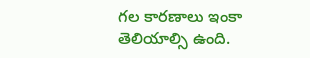గల కారణాలు ఇంకా తెలియాల్సి ఉంది.